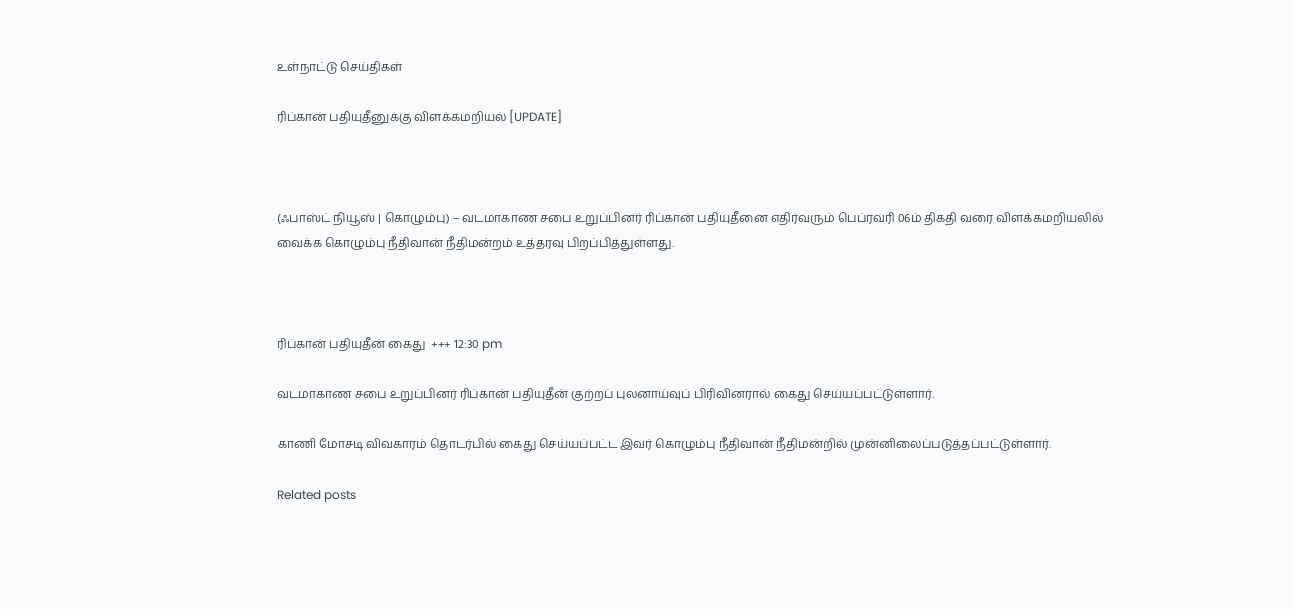உள்நாட்டு செய்திகள்

ரிப்கான் பதியுதீனுக்கு விளக்கமறியல் [UPDATE]



(ஃபாஸ்ட் நியூஸ் | கொழும்பு) – வடமாகாண சபை உறுப்பினர் ரிப்கான் பதியுதீனை எதிர்வரும் பெப்ரவரி 06ம் திகதி வரை விளக்கமறியலில் வைக்க கொழும்பு நீதிவான் நீதிமன்றம் உத்தரவு பிறப்பித்துள்ளது.



ரிப்கான் பதியுதீன் கைது  +++ 12:30 pm

வடமாகாண சபை உறுப்பினர் ரிப்கான் பதியுதீன் குற்றப் புலனாய்வுப் பிரிவினரால் கைது செய்யப்பட்டுள்ளார்.

காணி மோசடி விவகாரம் தொடர்பில் கைது செய்யப்பட்ட இவர் கொழும்பு நீதிவான் நீதிமன்றில் முன்னிலைப்படுத்தப்பட்டுள்ளார்.

Related posts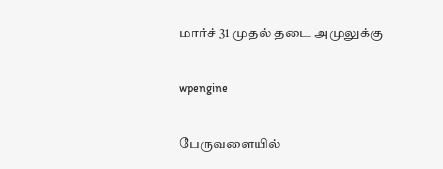மார்ச் 31 முதல் தடை அமுலுக்கு

wpengine

பேருவளையில்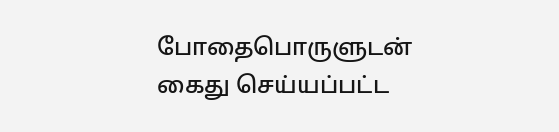போதைபொருளுடன் கைது செய்யப்பட்ட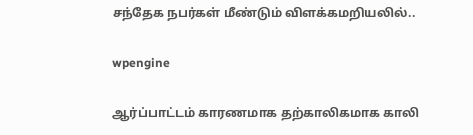சந்தேக நபர்கள் மீண்டும் விளக்கமறியலில்..

wpengine

ஆர்ப்பாட்டம் காரணமாக தற்காலிகமாக காலி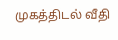முகத்திடல் வீதி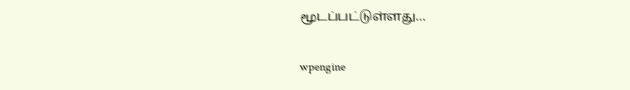மூடப்பட்டுள்ளது…

wpengine